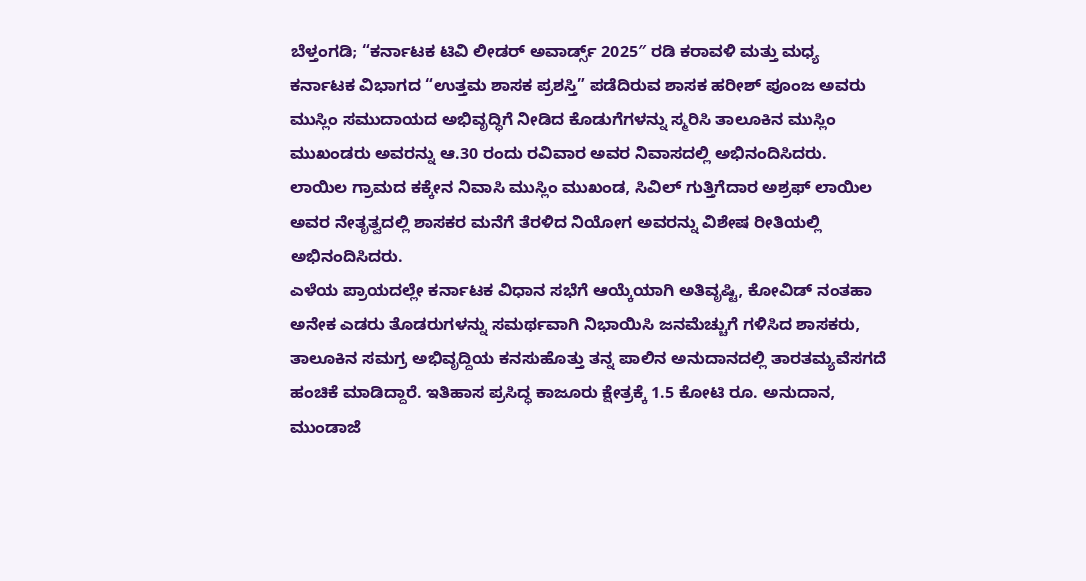ಬೆಳ್ತಂಗಡಿ; “ಕರ್ನಾಟಕ ಟಿವಿ ಲೀಡರ್ ಅವಾರ್ಡ್ಸ್ 2025″ ರಡಿ ಕರಾವಳಿ ಮತ್ತು ಮಧ್ಯ ಕರ್ನಾಟಕ ವಿಭಾಗದ “ಉತ್ತಮ ಶಾಸಕ ಪ್ರಶಸ್ತಿ” ಪಡೆದಿರುವ ಶಾಸಕ ಹರೀಶ್ ಪೂಂಜ ಅವರು ಮುಸ್ಲಿಂ ಸಮುದಾಯದ ಅಭಿವೃದ್ಧಿಗೆ ನೀಡಿದ ಕೊಡುಗೆಗಳನ್ನು ಸ್ಮರಿಸಿ ತಾಲೂಕಿನ ಮುಸ್ಲಿಂ ಮುಖಂಡರು ಅವರನ್ನು ಆ.30 ರಂದು ರವಿವಾರ ಅವರ ನಿವಾಸದಲ್ಲಿ ಅಭಿನಂದಿಸಿದರು. ಲಾಯಿಲ ಗ್ರಾಮದ ಕಕ್ಕೇನ ನಿವಾಸಿ ಮುಸ್ಲಿಂ ಮುಖಂಡ, ಸಿವಿಲ್ ಗುತ್ತಿಗೆದಾರ ಅಶ್ರಫ್ ಲಾಯಿಲ ಅವರ ನೇತೃತ್ವದಲ್ಲಿ ಶಾಸಕರ ಮನೆಗೆ ತೆರಳಿದ ನಿಯೋಗ ಅವರನ್ನು ವಿಶೇಷ ರೀತಿಯಲ್ಲಿ ಅಭಿನಂದಿಸಿದರು.
ಎಳೆಯ ಪ್ರಾಯದಲ್ಲೇ ಕರ್ನಾಟಕ ವಿಧಾನ ಸಭೆಗೆ ಆಯ್ಕೆಯಾಗಿ ಅತಿವೃಷ್ಟಿ, ಕೋವಿಡ್ ನಂತಹಾ ಅನೇಕ ಎಡರು ತೊಡರುಗಳನ್ನು ಸಮರ್ಥವಾಗಿ ನಿಭಾಯಿಸಿ ಜನಮೆಚ್ಚುಗೆ ಗಳಿಸಿದ ಶಾಸಕರು, ತಾಲೂಕಿನ ಸಮಗ್ರ ಅಭಿವೃದ್ದಿಯ ಕನಸುಹೊತ್ತು ತನ್ನ ಪಾಲಿನ ಅನುದಾನದಲ್ಲಿ ತಾರತಮ್ಯವೆಸಗದೆ ಹಂಚಿಕೆ ಮಾಡಿದ್ದಾರೆ. ಇತಿಹಾಸ ಪ್ರಸಿದ್ಧ ಕಾಜೂರು ಕ್ಷೇತ್ರಕ್ಕೆ 1.5 ಕೋಟಿ ರೂ. ಅನುದಾನ, ಮುಂಡಾಜೆ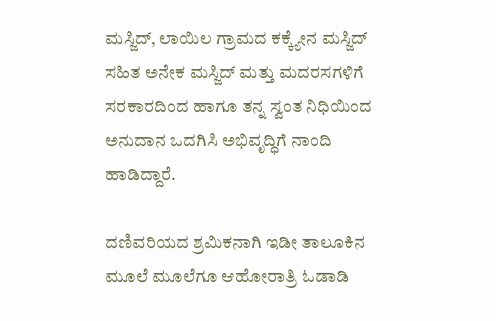ಮಸ್ಜಿದ್, ಲಾಯಿಲ ಗ್ರಾಮದ ಕಕ್ಕ್ಯೇನ ಮಸ್ಜಿದ್ ಸಹಿತ ಅನೇಕ ಮಸ್ಜಿದ್ ಮತ್ತು ಮದರಸಗಳಿಗೆ ಸರಕಾರದಿಂದ ಹಾಗೂ ತನ್ನ ಸ್ವಂತ ನಿಧಿಯಿಂದ ಅನುದಾನ ಒದಗಿಸಿ ಅಭಿವೃದ್ಧಿಗೆ ನಾಂದಿ ಹಾಡಿದ್ದಾರೆ.

ದಣಿವರಿಯದ ಶ್ರಮಿಕನಾಗಿ ಇಡೀ ತಾಲೂಕಿನ ಮೂಲೆ ಮೂಲೆಗೂ ಆಹೋರಾತ್ರಿ ಓಡಾಡಿ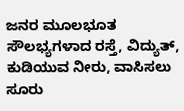ಜನರ ಮೂಲಭೂತ ಸೌಲಭ್ಯಗಳಾದ ರಸ್ತೆ, ವಿದ್ಯುತ್, ಕುಡಿಯುವ ನೀರು, ವಾಸಿಸಲು ಸೂರು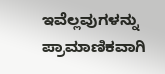ಇವೆಲ್ಲವುಗಳನ್ನು ಪ್ರಾಮಾಣಿಕವಾಗಿ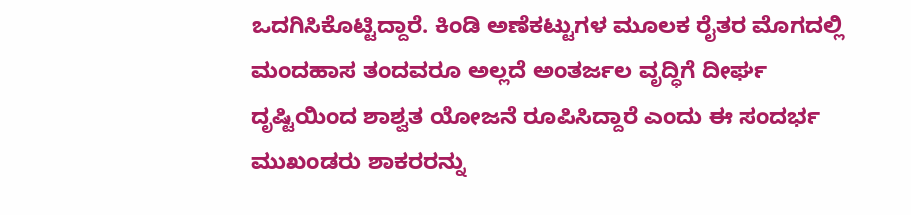ಒದಗಿಸಿಕೊಟ್ಟಿದ್ದಾರೆ. ಕಿಂಡಿ ಅಣೆಕಟ್ಟುಗಳ ಮೂಲಕ ರೈತರ ಮೊಗದಲ್ಲಿ ಮಂದಹಾಸ ತಂದವರೂ ಅಲ್ಲದೆ ಅಂತರ್ಜಲ ವೃದ್ಧಿಗೆ ದೀರ್ಘ ದೃಷ್ಟಿಯಿಂದ ಶಾಶ್ವತ ಯೋಜನೆ ರೂಪಿಸಿದ್ದಾರೆ ಎಂದು ಈ ಸಂದರ್ಭ ಮುಖಂಡರು ಶಾಕರರನ್ನು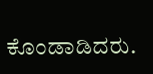ಕೊಂಡಾಡಿದರು.